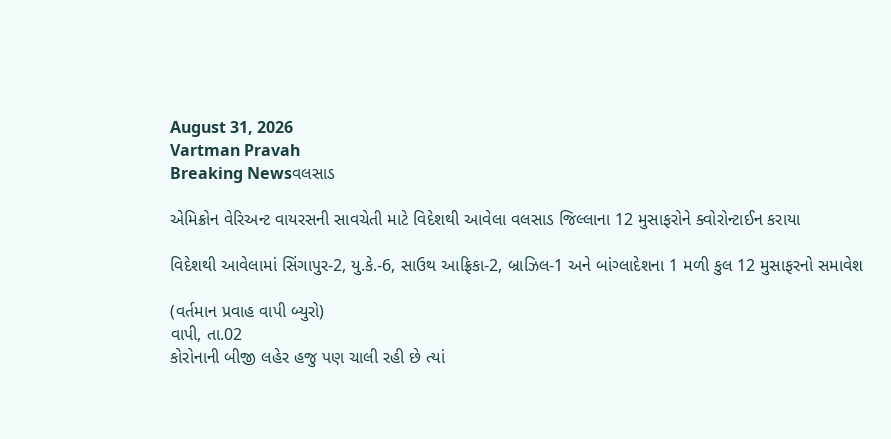August 31, 2026
Vartman Pravah
Breaking Newsવલસાડ

એમિક્રોન વેરિઅન્‍ટ વાયરસની સાવચેતી માટે વિદેશથી આવેલા વલસાડ જિલ્લાના 12 મુસાફરોને ક્‍વોરોન્‍ટાઈન કરાયા

વિદેશથી આવેલામાં સિંગાપુર-2, યુ.કે.-6, સાઉથ આફ્રિકા-2, બ્રાઝિલ-1 અને બાંગ્‍લાદેશના 1 મળી કુલ 12 મુસાફરનો સમાવેશ

(વર્તમાન પ્રવાહ વાપી બ્‍યુરો)
વાપી, તા.02
કોરોનાની બીજી લહેર હજુ પણ ચાલી રહી છે ત્‍યાં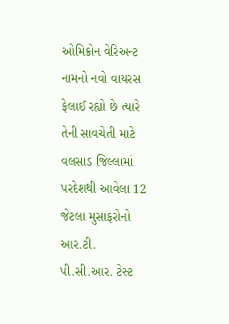ઓમિક્રોન વેરિઅન્‍ટ નામનો નવો વાયરસ ફેલાઈ રહ્યો છે ત્‍યારે તેની સાવચેતી માટે વલસાડ જિલ્લામાં પરદેશથી આવેલા 12 જેટલા મુસાફરોનો આર.ટી. પી.સી.આર. ટેસ્‍ટ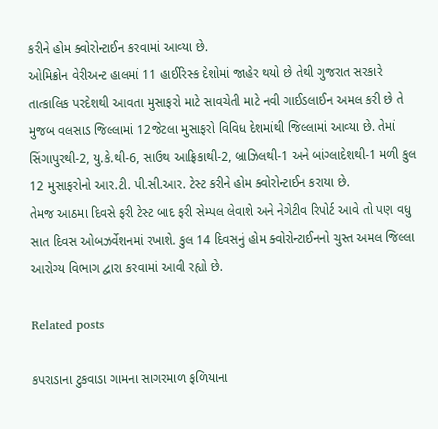કરીને હોમ ક્‍વોરોન્‍ટાઈન કરવામાં આવ્‍યા છે.
ઓમિક્રોન વેરીઅન્‍ટ હાલમાં 11 હાઈરિસ્‍ક દેશોમાં જાહેર થયો છે તેથી ગુજરાત સરકારે તાત્‍કાલિક પરદેશથી આવતા મુસાફરો માટે સાવચેતી માટે નવી ગાઈડલાઈન અમલ કરી છે તે મુજબ વલસાડ જિલ્લામાં 12જેટલા મુસાફરો વિવિધ દેશમાંથી જિલ્લામાં આવ્‍યા છે. તેમાં સિંગાપુરથી-2, યુ.કે.થી-6, સાઉથ આફ્રિકાથી-2, બ્રાઝિલથી-1 અને બાંગ્‍લાદેશથી-1 મળી કુલ 12 મુસાફરોનો આર.ટી. પી.સી.આર. ટેસ્‍ટ કરીને હોમ ક્‍વોરોન્‍ટાઈન કરાયા છે.
તેમજ આઠમા દિવસે ફરી ટેસ્‍ટ બાદ ફરી સેમ્‍પલ લેવાશે અને નેગેટીવ રિપોર્ટ આવે તો પણ વધુ સાત દિવસ ઓબઝર્વેશનમાં રખાશે. કુલ 14 દિવસનું હોમ ક્‍વોરોન્‍ટાઈનનો ચુસ્‍ત અમલ જિલ્લા આરોગ્‍ય વિભાગ દ્વારા કરવામાં આવી રહ્યો છે.

Related posts

કપરાડાના ટુકવાડા ગામના સાગરમાળ ફળિયાના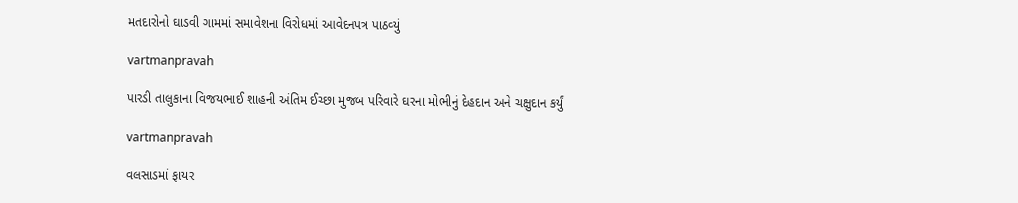મતદારોનો ઘાડવી ગામમાં સમાવેશના વિરોધમાં આવેદનપત્ર પાઠવ્‍યું

vartmanpravah

પારડી તાલુકાના વિજયભાઈ શાહની અંતિમ ઈચ્‍છા મુજબ પરિવારે ઘરના મોભીનું દેહદાન અને ચક્ષુદાન કર્યું

vartmanpravah

વલસાડમાં ફાયર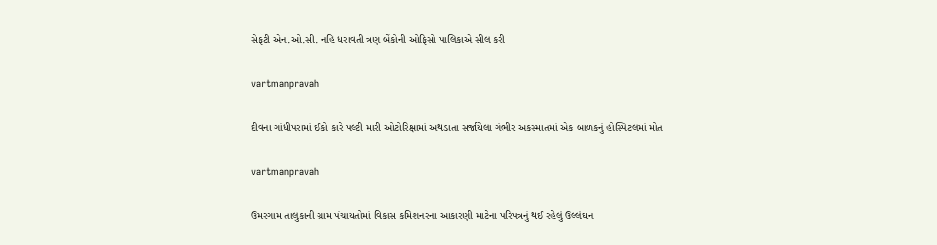સેફટી એન.ઓ.સી. નહિ ધરાવતી ત્રણ બેંકોની ઓફિસો પાલિકાએ સીલ કરી

vartmanpravah

દીવના ગાંધીપરામાં ઈકો કારે પલ્‍ટી મારી ઓટોરિક્ષામાં અથડાતા સર્જાયેલા ગંભીર અકસ્‍માતમાં એક બાળકનું હોસ્‍પિટલમાં મોત

vartmanpravah

ઉમરગામ તાલુકાની ગ્રામ પંચાયતોમાં વિકાસ કમિશનરના આકારણી માટેના પરિપત્રનું થઈ રહેલું ઉલ્લંઘન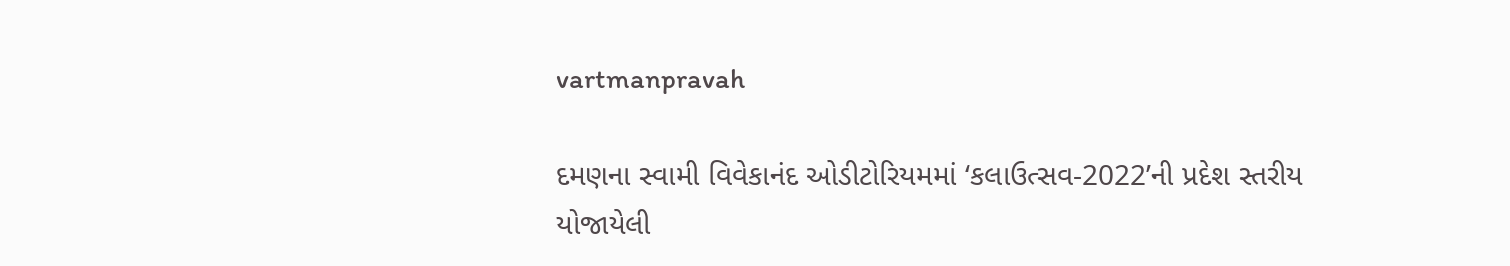vartmanpravah

દમણના સ્‍વામી વિવેકાનંદ ઓડીટોરિયમમાં ‘કલાઉત્‍સવ-2022’ની પ્રદેશ સ્‍તરીય યોજાયેલી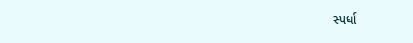સ્‍પર્ધા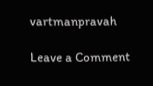vartmanpravah

Leave a Comment